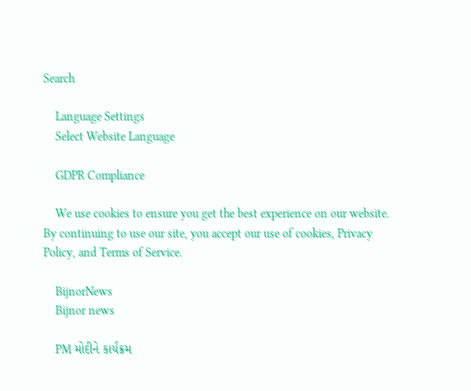Search

    Language Settings
    Select Website Language

    GDPR Compliance

    We use cookies to ensure you get the best experience on our website. By continuing to use our site, you accept our use of cookies, Privacy Policy, and Terms of Service.

    BijnorNews
    Bijnor news

    PM મોદીને કાર્યક્રમ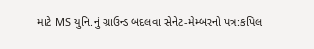માટે MS યુનિ.નું ગ્રાઉન્ડ બદલવા સેનેટ-મેમ્બરનો પત્ર:કપિલ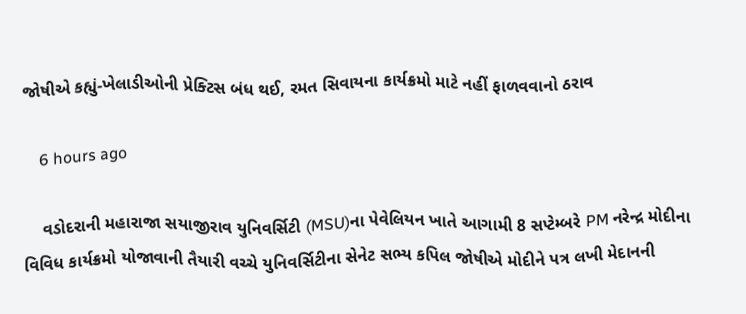જોષીએ કહ્યું-ખેલાડીઓની પ્રેક્ટિસ બંધ થઈ, રમત સિવાયના કાર્યક્રમો માટે નહીં ફાળવવાનો ઠરાવ

    6 hours ago

    વડોદરાની મહારાજા સયાજીરાવ યુનિવર્સિટી (MSU)ના પેવેલિયન ખાતે આગામી 8 સપ્ટેમ્બરે PM નરેન્દ્ર મોદીના વિવિધ કાર્યક્રમો યોજાવાની તૈયારી વચ્ચે યુનિવર્સિટીના સેનેટ સભ્ય કપિલ જોષીએ મોદીને પત્ર લખી મેદાનની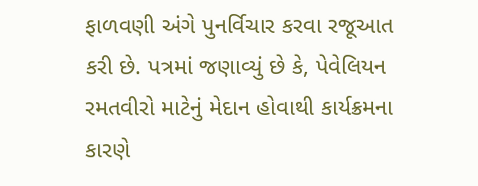ફાળવણી અંગે પુનર્વિચાર કરવા રજૂઆત કરી છે. પત્રમાં જણાવ્યું છે કે, પેવેલિયન રમતવીરો માટેનું મેદાન હોવાથી કાર્યક્રમના કારણે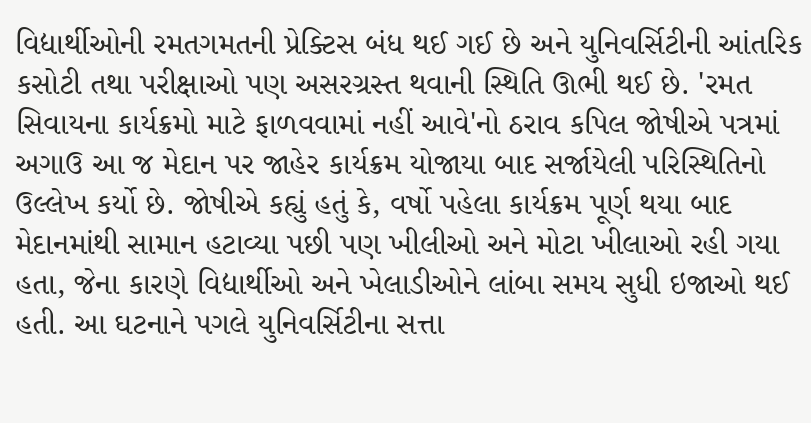વિદ્યાર્થીઓની રમતગમતની પ્રેક્ટિસ બંધ થઈ ગઈ છે અને યુનિવર્સિટીની આંતરિક કસોટી તથા પરીક્ષાઓ પણ અસરગ્રસ્ત થવાની સ્થિતિ ઊભી થઈ છે. 'રમત સિવાયના કાર્યક્રમો માટે ફાળવવામાં નહીં આવે'નો ઠરાવ કપિલ જોષીએ પત્રમાં અગાઉ આ જ મેદાન પર જાહેર કાર્યક્રમ યોજાયા બાદ સર્જાયેલી પરિસ્થિતિનો ઉલ્લેખ કર્યો છે. જોષીએ કહ્યું હતું કે, વર્ષો પહેલા કાર્યક્રમ પૂર્ણ થયા બાદ મેદાનમાંથી સામાન હટાવ્યા પછી પણ ખીલીઓ અને મોટા ખીલાઓ રહી ગયા હતા, જેના કારણે વિદ્યાર્થીઓ અને ખેલાડીઓને લાંબા સમય સુધી ઇજાઓ થઈ હતી. આ ઘટનાને પગલે યુનિવર્સિટીના સત્તા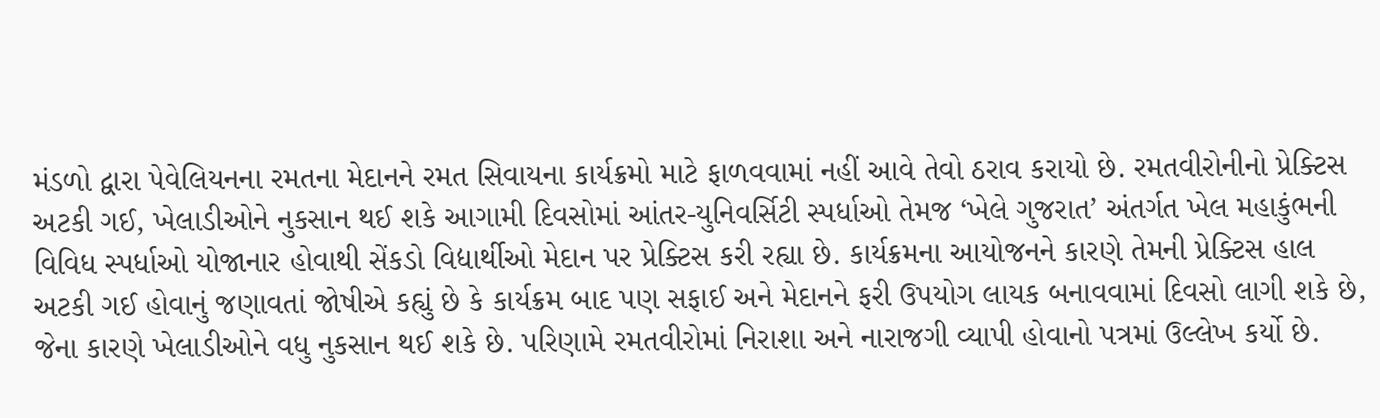મંડળો દ્વારા પેવેલિયનના રમતના મેદાનને રમત સિવાયના કાર્યક્રમો માટે ફાળવવામાં નહીં આવે તેવો ઠરાવ કરાયો છે. રમતવીરોનીનો પ્રેક્ટિસ અટકી ગઈ, ખેલાડીઓને નુકસાન થઈ શકે આગામી દિવસોમાં આંતર-યુનિવર્સિટી સ્પર્ધાઓ તેમજ ‘ખેલે ગુજરાત’ અંતર્ગત ખેલ મહાકુંભની વિવિધ સ્પર્ધાઓ યોજાનાર હોવાથી સેંકડો વિદ્યાર્થીઓ મેદાન પર પ્રેક્ટિસ કરી રહ્યા છે. કાર્યક્રમના આયોજનને કારણે તેમની પ્રેક્ટિસ હાલ અટકી ગઈ હોવાનું જણાવતાં જોષીએ કહ્યું છે કે કાર્યક્રમ બાદ પણ સફાઈ અને મેદાનને ફરી ઉપયોગ લાયક બનાવવામાં દિવસો લાગી શકે છે, જેના કારણે ખેલાડીઓને વધુ નુકસાન થઈ શકે છે. પરિણામે રમતવીરોમાં નિરાશા અને નારાજગી વ્યાપી હોવાનો પત્રમાં ઉલ્લેખ કર્યો છે.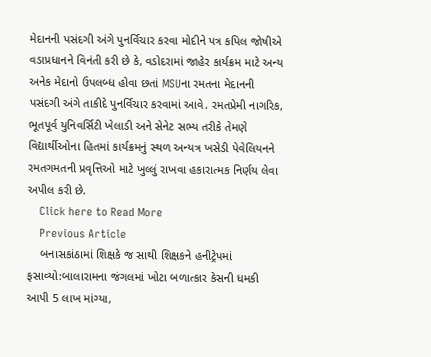મેદાનની પસંદગી અંગે પુનર્વિચાર કરવા મોદીને પત્ર કપિલ જોષીએ વડાપ્રધાનને વિનંતી કરી છે કે, વડોદરામાં જાહેર કાર્યક્રમ માટે અન્ય અનેક મેદાનો ઉપલબ્ધ હોવા છતાં MSUના રમતના મેદાનની પસંદગી અંગે તાકીદે પુનર્વિચાર કરવામાં આવે. રમતપ્રેમી નાગરિક, ભૂતપૂર્વ યુનિવર્સિટી ખેલાડી અને સેનેટ સભ્ય તરીકે તેમણે વિદ્યાર્થીઓના હિતમાં કાર્યક્રમનું સ્થળ અન્યત્ર ખસેડી પેવેલિયનને રમતગમતની પ્રવૃત્તિઓ માટે ખુલ્લું રાખવા હકારાત્મક નિર્ણય લેવા અપીલ કરી છે.
    Click here to Read More
    Previous Article
    બનાસકાંઠામાં શિક્ષકે જ સાથી શિક્ષકને હનીટ્રેપમાં ફસાવ્યો:બાલારામના જંગલમાં ખોટા બળાત્કાર કેસની ધમકી આપી 5 લાખ માંગ્યા,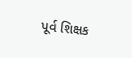પૂર્વ શિક્ષક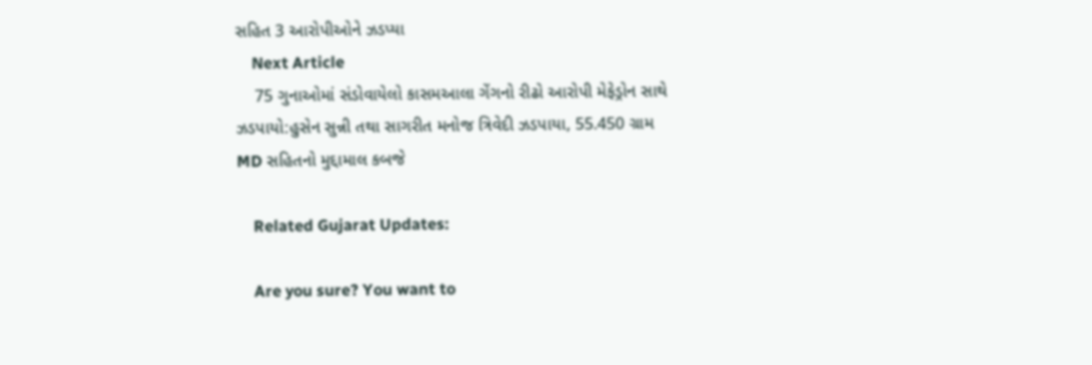સહિત 3 આરોપીઓને ઝડપ્યા
    Next Article
    75 ગુનાઓમાં સંડોવાયેલો કાસમઆલા ગેંગનો રીઢો આરોપી મેફેડ્રોન સાથે ઝડપાયો:હુસેન સુન્ની તથા સાગરીત મનોજ ત્રિવેદી ઝડપાયા, 55.450 ગ્રામ MD સહિતનો મુદ્દામાલ કબજે

    Related Gujarat Updates:

    Are you sure? You want to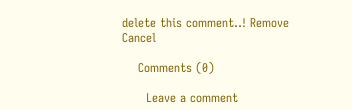delete this comment..! Remove Cancel

    Comments (0)

      Leave a comment